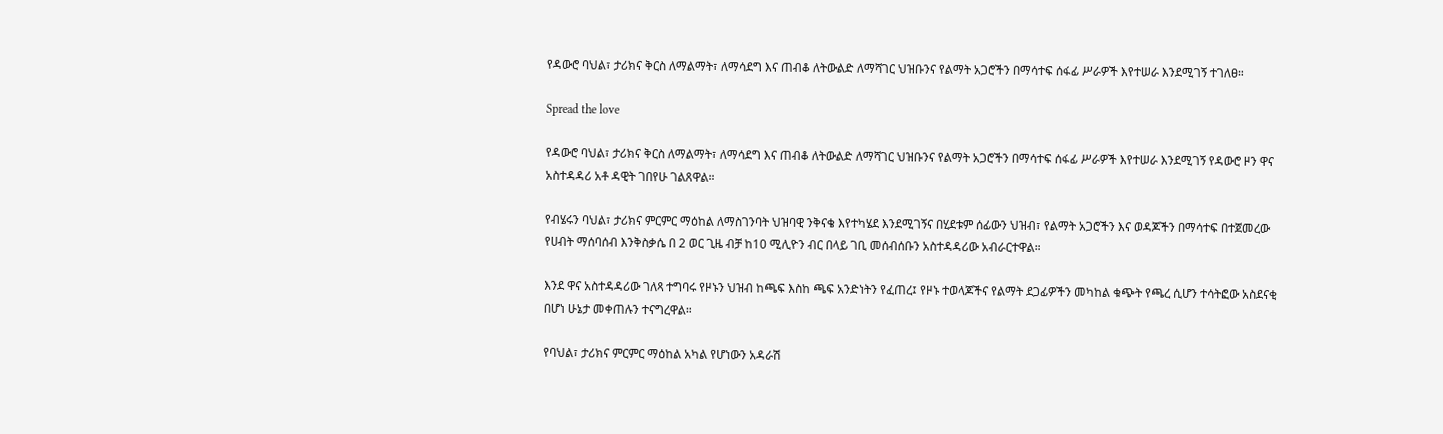የዳውሮ ባህል፣ ታሪክና ቅርስ ለማልማት፣ ለማሳደግ እና ጠብቆ ለትውልድ ለማሻገር ህዝቡንና የልማት አጋሮችን በማሳተፍ ሰፋፊ ሥራዎች እየተሠራ እንደሚገኝ ተገለፀ።

Spread the love

የዳውሮ ባህል፣ ታሪክና ቅርስ ለማልማት፣ ለማሳደግ እና ጠብቆ ለትውልድ ለማሻገር ህዝቡንና የልማት አጋሮችን በማሳተፍ ሰፋፊ ሥራዎች እየተሠራ እንደሚገኝ የዳውሮ ዞን ዋና አስተዳዳሪ አቶ ዳዊት ገበየሁ ገልጸዋል።

የብሄሩን ባህል፣ ታሪክና ምርምር ማዕከል ለማስገንባት ህዝባዊ ንቅናቄ እየተካሄደ እንደሚገኝና በሂደቱም ሰፊውን ህዝብ፣ የልማት አጋሮችን እና ወዳጆችን በማሳተፍ በተጀመረው የሀብት ማሰባሰብ እንቅስቃሴ በ 2 ወር ጊዜ ብቻ ከ10 ሚሊዮን ብር በላይ ገቢ መሰብሰቡን አስተዳዳሪው አብራርተዋል።

እንደ ዋና አስተዳዳሪው ገለጻ ተግባሩ የዞኑን ህዝብ ከጫፍ እስከ ጫፍ አንድነትን የፈጠረ፤ የዞኑ ተወላጆችና የልማት ደጋፊዎችን መካከል ቁጭት የጫረ ሲሆን ተሳትፎው አስደናቂ በሆነ ሁኔታ መቀጠሉን ተናግረዋል።

የባህል፣ ታሪክና ምርምር ማዕከል አካል የሆነውን አዳራሽ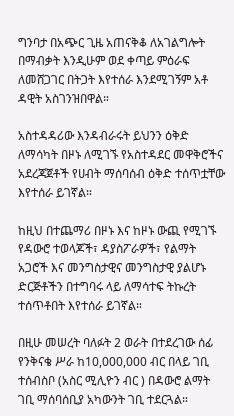ግንባታ በአጭር ጊዜ አጠናቅቆ ለአገልግሎት በማብቃት እንዲሁም ወደ ቀጣይ ምዕራፍ ለመሸጋገር በትጋት እየተሰራ እንደሚገኝም አቶ ዳዊት አስገንዝበዋል።

አስተዳዳሪው እንዳብራሩት ይህንን ዕቅድ ለማሳካት በዞኑ ለሚገኙ የአስተዳደር መዋቅሮችና አደረጃጀቶች የሀብት ማሰባሰብ ዕቅድ ተሰጥቷቸው እየተሰራ ይገኛል።

ከዚህ በተጨማሪ በዞኑ እና ከዞኑ ውጪ የሚገኙ የዳውሮ ተወላጆች፣ ዳያስፖራዎች፣ የልማት አጋሮች እና መንግስታዊና መንግስታዊ ያልሆኑ ድርጅቶችን በተግባሩ ላይ ለማሳተፍ ትኩረት ተሰጥቶበት እየተሰራ ይገኛል።

በዚሁ መሠረት ባለፉት 2 ወራት በተደረገው ሰፊ የንቅናቄ ሥራ ከ10,000,000 ብር በላይ ገቢ ተሰብስቦ (አስር ሚሊዮን ብር ) በዳውሮ ልማት ገቢ ማሰባሰቢያ አካውንት ገቢ ተደርጓል።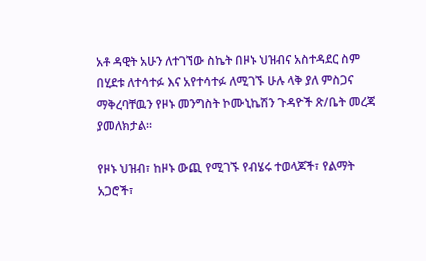አቶ ዳዊት አሁን ለተገኘው ስኬት በዞኑ ህዝብና አስተዳደር ስም በሂደቱ ለተሳተፉ እና አየተሳተፉ ለሚገኙ ሁሉ ላቅ ያለ ምስጋና ማቅረባቸዉን የዞኑ መንግስት ኮሙኒኬሽን ጉዳዮች ጽ/ቤት መረጃ ያመለክታል።

የዞኑ ህዝብ፣ ከዞኑ ውጪ የሚገኙ የብሄሩ ተወላጆች፣ የልማት አጋሮች፣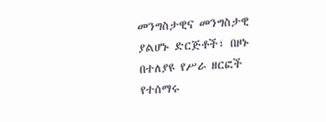መንግስታዊና መንግስታዊ ያልሆኑ ድርጅቶች፣ በዞኑ በተለያዩ የሥራ ዘርፎች የተሰማሩ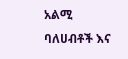አልሚ ባለሀብቶች እና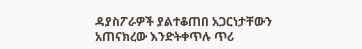ዳያስፖራዎች ያልተቆጠበ አጋርነታቸውን አጠናክረው እንድትቀጥሉ ጥሪ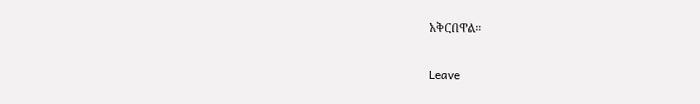አቅርበዋል።

Leave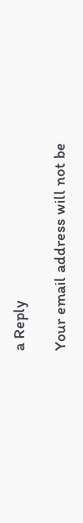a Reply

Your email address will not be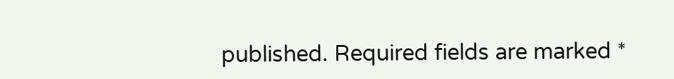published. Required fields are marked *